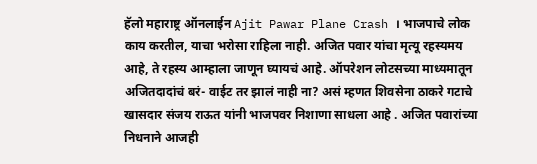हॅलो महाराष्ट्र ऑनलाईन Ajit Pawar Plane Crash । भाजपाचे लोक काय करतील, याचा भरोसा राहिला नाही. अजित पवार यांचा मृत्यू रहस्यमय आहे, ते रहस्य आम्हाला जाणून घ्यायचं आहे. ऑपरेशन लोटसच्या माध्यमातून अजितदादांचं बरं- वाईट तर झालं नाही ना? असं म्हणत शिवसेना ठाकरे गटाचे खासदार संजय राऊत यांनी भाजपवर निशाणा साधला आहे . अजित पवारांच्या निधनाने आजही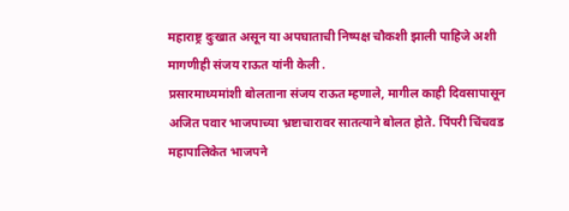महाराष्ट्र दुःखात असून या अपघाताची निष्पक्ष चौकशी झाली पाहिजे अशी मागणीही संजय राऊत यांनी केली .
प्रसारमाध्यमांशी बोलताना संजय राऊत म्हणाले, मागील काही दिवसापासून अजित पवार भाजपाच्या भ्रष्टाचारावर सातत्याने बोलत होते. पिंपरी चिंचवड महापालिकेत भाजपने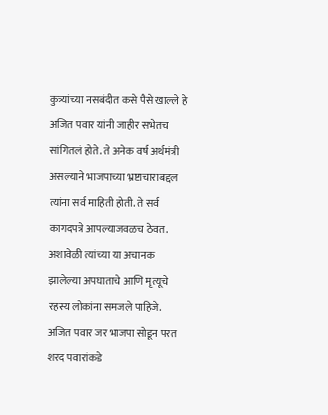कुत्र्यांच्या नसबंदीत कसे पैसे खाल्ले हे अजित पवार यांनी जाहीर सभेतच सांगितलं होते. ते अनेक वर्ष अर्थमंत्री असल्याने भाजपाच्या भ्रष्टाचाराबद्दल त्यांना सर्व माहिती होती. ते सर्व कागदपत्रे आपल्याजवळच ठेवत. अशावेळी त्यांच्या या अचानक झालेल्या अपघाताचे आणि मृत्यूचे रहस्य लोकांना समजले पाहिजे. अजित पवार जर भाजपा सोडून परत शरद पवारांकडे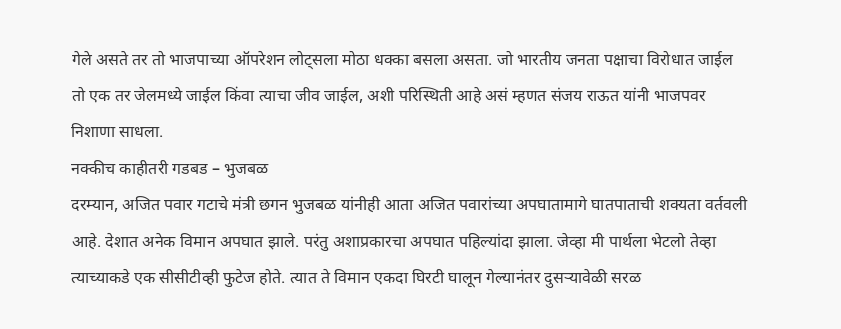गेले असते तर तो भाजपाच्या ऑपरेशन लोट्सला मोठा धक्का बसला असता. जो भारतीय जनता पक्षाचा विरोधात जाईल तो एक तर जेलमध्ये जाईल किंवा त्याचा जीव जाईल, अशी परिस्थिती आहे असं म्हणत संजय राऊत यांनी भाजपवर निशाणा साधला.
नक्कीच काहीतरी गडबड – भुजबळ
दरम्यान, अजित पवार गटाचे मंत्री छगन भुजबळ यांनीही आता अजित पवारांच्या अपघातामागे घातपाताची शक्यता वर्तवली आहे. देशात अनेक विमान अपघात झाले. परंतु अशाप्रकारचा अपघात पहिल्यांदा झाला. जेव्हा मी पार्थला भेटलो तेव्हा त्याच्याकडे एक सीसीटीव्ही फुटेज होते. त्यात ते विमान एकदा घिरटी घालून गेल्यानंतर दुसऱ्यावेळी सरळ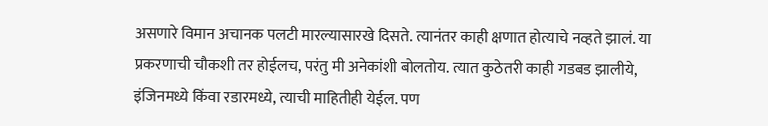असणारे विमान अचानक पलटी मारल्यासारखे दिसते. त्यानंतर काही क्षणात होत्याचे नव्हते झालं. या प्रकरणाची चौकशी तर होईलच, परंतु मी अनेकांशी बोलतोय. त्यात कुठेतरी काही गडबड झालीये, इंजिनमध्ये किंवा रडारमध्ये, त्याची माहितीही येईल. पण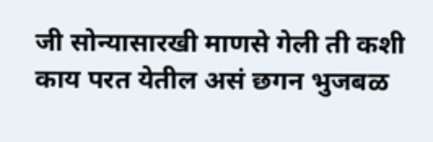जी सोन्यासारखी माणसे गेली ती कशी काय परत येतील असं छगन भुजबळ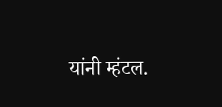यांनी म्हंटल.